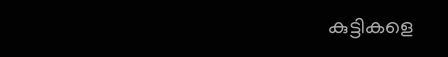കുട്ടികളെ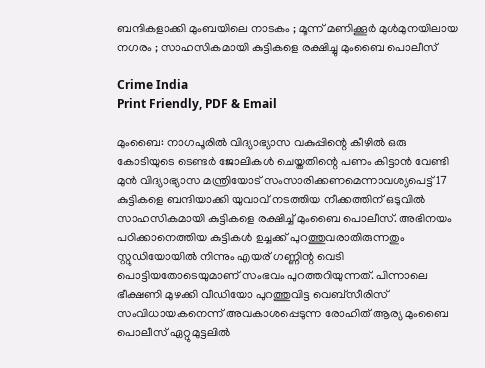ബന്ദികളാക്കി മുംബയിലെ നാടകം ; മൂന്ന് മണിക്കൂർ മുൾമുനയിലായ നഗരം ; സാഹസികമായി കുട്ടികളെ രക്ഷിച്ചു മുംബൈ പൊലീസ്

Crime India
Print Friendly, PDF & Email

മുംബൈ: നാഗപൂരിൽ വിദ്യാഭ്യാസ വകുപ്പിന്റെ കീഴിൽ ഒരു കോടിയുടെ ടെണ്ടർ ജോലികൾ ചെയ്തതിന്റെ പണം കിട്ടാൻ വേണ്ടി മുൻ വിദ്യാഭ്യാസ മന്ത്രിയോട് സംസാരിക്കണമെന്നാവശ്യപെട്ട് 17 കുട്ടികളെ ബന്ദിയാക്കി യുവാവ് നടത്തിയ നീക്കത്തിന് ഒടുവിൽ സാഹസികമായി കുട്ടികളെ രക്ഷിച്ച് മുംബൈ പൊലീസ്. അഭിനയം പഠിക്കാനെത്തിയ കുട്ടികൾ ഉച്ചക്ക് പുറത്തുവരാതിരുന്നതും സ്റ്റുഡിയോയിൽ നിന്നും എയര് ഗണ്ണിന്റ വെടി പൊട്ടിയതോടെയുമാണ് സംഭവം പുറത്തറിയുന്നത്. പിന്നാലെ ഭീക്ഷണി മുഴക്കി വീഡിയോ പുറത്തുവിട്ട വെബ്സീരിസ് സംവിധായകനെന്ന് അവകാശപ്പെടുന്ന രോഹിത് ആര്യ മുംബൈ പൊലീസ് ഏറ്റുമുട്ടലിൽ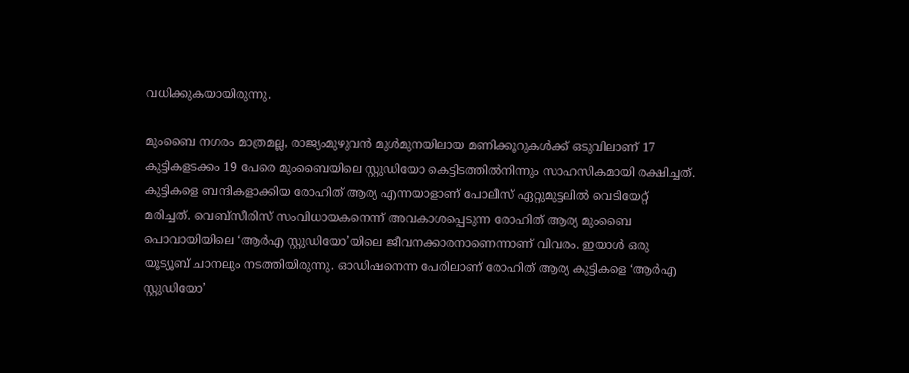വധിക്കുകയായിരുന്നു.

മുംബൈ നഗരം മാത്രമല്ല, രാജ്യംമുഴുവൻ മുൾമുനയിലായ മണിക്കൂറുകൾക്ക് ഒടുവിലാണ് 17 കുട്ടികളടക്കം 19 പേരെ മുംബൈയിലെ സ്റ്റുഡിയോ കെട്ടിടത്തിൽനിന്നും സാഹസികമായി രക്ഷിച്ചത്. കുട്ടികളെ ബന്ദികളാക്കിയ രോഹിത് ആര്യ എന്നയാളാണ് പോലീസ് ഏറ്റുമുട്ടലിൽ വെടിയേറ്റ് മരിച്ചത്. വെബ്സീരിസ് സംവിധായകനെന്ന് അവകാശപ്പെടുന്ന രോഹിത് ആര്യ മുംബൈ പൊവായിയിലെ ‘ആർഎ സ്റ്റുഡിയോ’യിലെ ജീവനക്കാരനാണെന്നാണ് വിവരം. ഇയാൾ ഒരു യൂട്യൂബ് ചാനലും നടത്തിയിരുന്നു. ഓഡിഷനെന്ന പേരിലാണ് രോഹിത് ആര്യ കുട്ടികളെ ‘ആർഎ സ്റ്റുഡിയോ’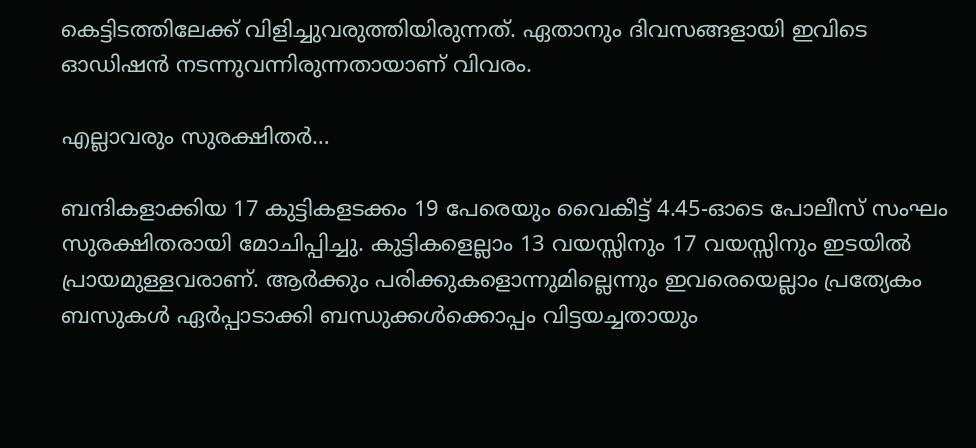കെട്ടിടത്തിലേക്ക് വിളിച്ചുവരുത്തിയിരുന്നത്. ഏതാനും ദിവസങ്ങളായി ഇവിടെ ഓഡിഷൻ നടന്നുവന്നിരുന്നതായാണ് വിവരം.

എല്ലാവരും സുരക്ഷിതർ…

ബന്ദികളാക്കിയ 17 കുട്ടികളടക്കം 19 പേരെയും വൈകീട്ട് 4.45-ഓടെ പോലീസ് സംഘം സുരക്ഷിതരായി മോചിപ്പിച്ചു. കുട്ടികളെല്ലാം 13 വയസ്സിനും 17 വയസ്സിനും ഇടയിൽ പ്രായമുള്ളവരാണ്. ആർക്കും പരിക്കുകളൊന്നുമില്ലെന്നും ഇവരെയെല്ലാം പ്രത്യേകം ബസുകൾ ഏർപ്പാടാക്കി ബന്ധുക്കൾക്കൊപ്പം വിട്ടയച്ചതായും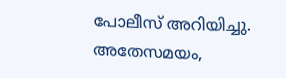പോലീസ് അറിയിച്ചു. അതേസമയം,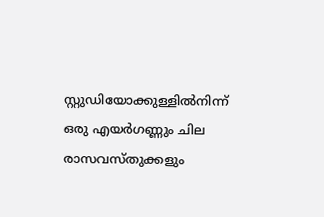സ്റ്റുഡിയോക്കുള്ളിൽനിന്ന് ഒരു എയർഗണ്ണും ചില രാസവസ്തുക്കളും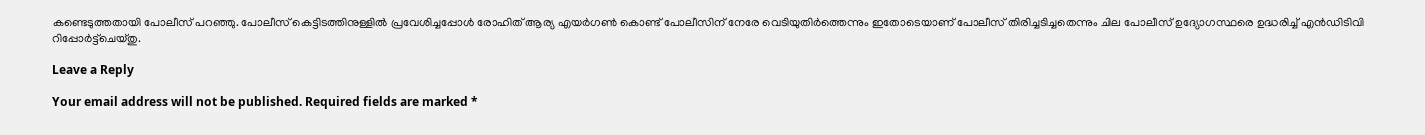കണ്ടെടുത്തതായി പോലീസ് പറഞ്ഞു. പോലീസ് കെട്ടിടത്തിനുള്ളിൽ പ്രവേശിച്ചപ്പോൾ രോഹിത് ആര്യ എയർഗൺ കൊണ്ട് പോലീസിന് നേരേ വെടിയുതിർത്തെന്നും ഇതോടെയാണ് പോലീസ് തിരിച്ചടിച്ചതെന്നും ചില പോലീസ് ഉദ്യോഗസ്ഥരെ ഉദ്ധരിച്ച് എൻഡിടിവി റിപ്പോർട്ട്ചെയ്തു.

Leave a Reply

Your email address will not be published. Required fields are marked *